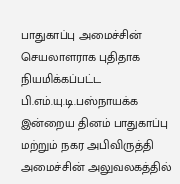பாதுகாப்பு அமைச்சின் செயலாளராக புதிதாக நியமிக்கப்பட்ட பி.எம்.யு.டி.பஸ்நாயக்க இன்றைய தினம் பாதுகாப்பு மற்றும் நகர அபிவிருத்தி அமைச்சின் அலுவலகத்தில்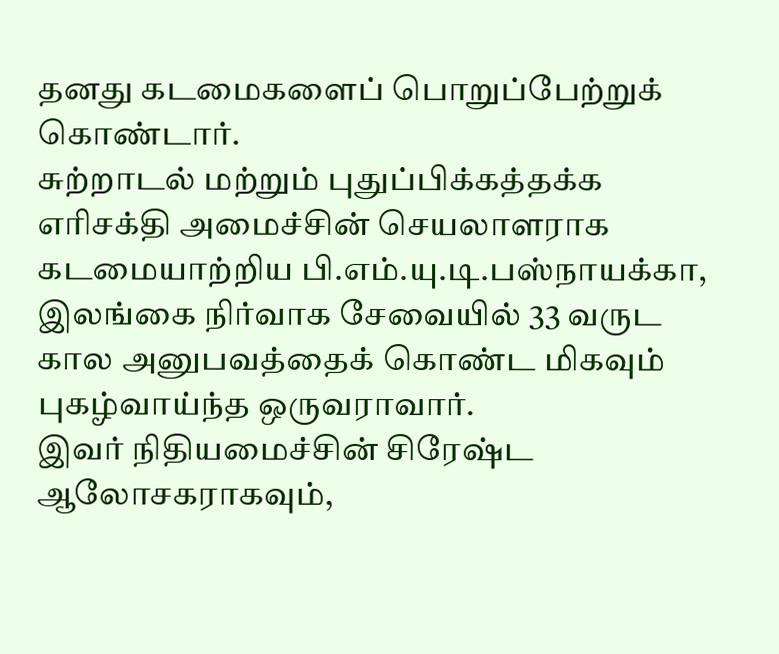தனது கடமைகளைப் பொறுப்பேற்றுக் கொண்டார்.
சுற்றாடல் மற்றும் புதுப்பிக்கத்தக்க எரிசக்தி அமைச்சின் செயலாளராக கடமையாற்றிய பி.எம்.யு.டி.பஸ்நாயக்கா, இலங்கை நிர்வாக சேவையில் 33 வருட கால அனுபவத்தைக் கொண்ட மிகவும் புகழ்வாய்ந்த ஒருவராவார்.
இவர் நிதியமைச்சின் சிரேஷ்ட ஆலோசகராகவும்,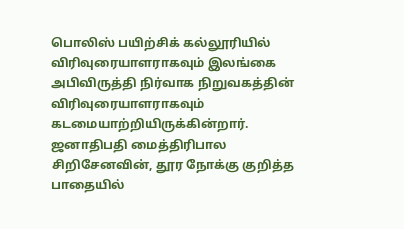பொலிஸ் பயிற்சிக் கல்லூரியில் விரிவுரையாளராகவும் இலங்கை அபிவிருத்தி நிர்வாக நிறுவகத்தின் விரிவுரையாளராகவும் கடமையாற்றியிருக்கின்றார்.
ஜனாதிபதி மைத்திரிபால சிறிசேனவின், தூர நோக்கு குறித்த பாதையில்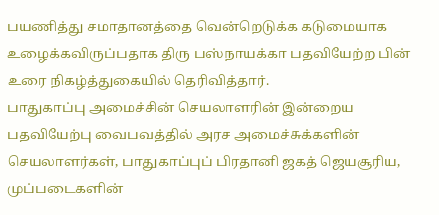பயணித்து சமாதானத்தை வென்றெடுக்க கடுமையாக உழைக்கவிருப்பதாக திரு பஸ்நாயக்கா பதவியேற்ற பின் உரை நிகழ்த்துகையில் தெரிவித்தார்.
பாதுகாப்பு அமைச்சின் செயலாளரின் இன்றைய பதவியேற்பு வைபவத்தில் அரச அமைச்சுக்களின் செயலாளர்கள், பாதுகாப்புப் பிரதானி ஜகத் ஜெயசூரிய, முப்படைகளின்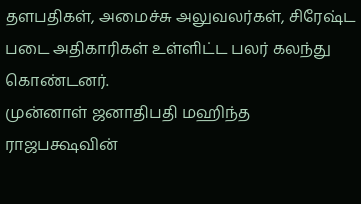தளபதிகள், அமைச்சு அலுவலர்கள், சிரேஷ்ட படை அதிகாரிகள் உள்ளிட்ட பலர் கலந்து கொண்டனர்.
முன்னாள் ஜனாதிபதி மஹிந்த ராஜபக்ஷவின்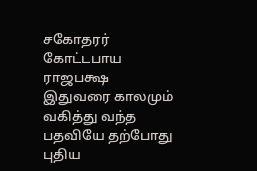சகோதரர் கோட்டபாய ராஜபக்ஷ இதுவரை காலமும் வகித்து வந்த பதவியே தற்போது புதிய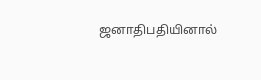ஜனாதிபதியினால்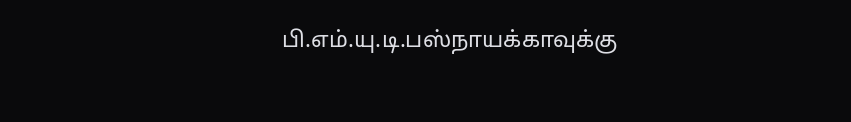பி.எம்.யு.டி.பஸ்நாயக்காவுக்கு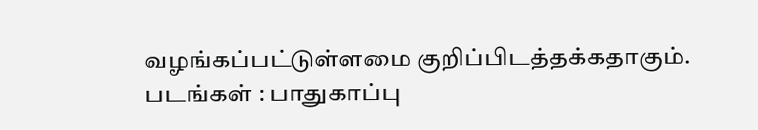வழங்கப்பட்டுள்ளமை குறிப்பிடத்தக்கதாகும்.
படங்கள் : பாதுகாப்பு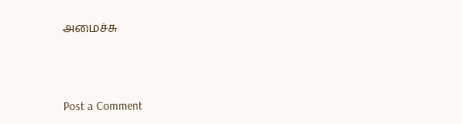அமைச்சு




Post a Comment